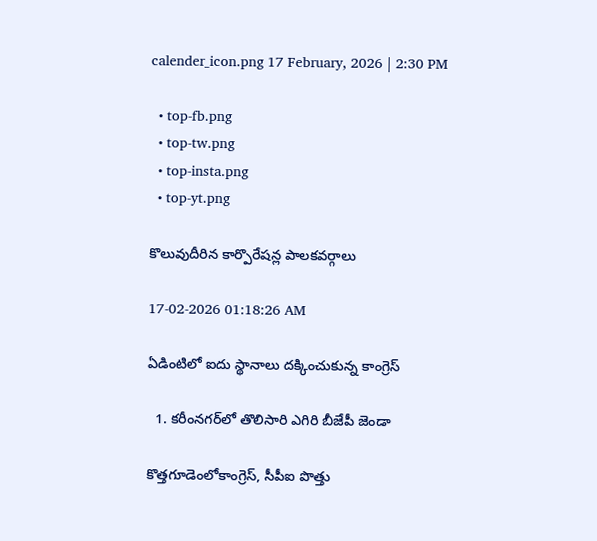calender_icon.png 17 February, 2026 | 2:30 PM

  • top-fb.png
  • top-tw.png
  • top-insta.png
  • top-yt.png

కొలువుదీరిన కార్పొరేషన్ల పాలకవర్గాలు

17-02-2026 01:18:26 AM

ఏడింటిలో ఐదు స్థానాలు దక్కించుకున్న కాంగ్రెస్

  1. కరీంనగర్‌లో తొలిసారి ఎగిరి బీజేపీ జెండా

కొత్తగూడెంలోకాంగ్రెస్, సీపీఐ పొత్తు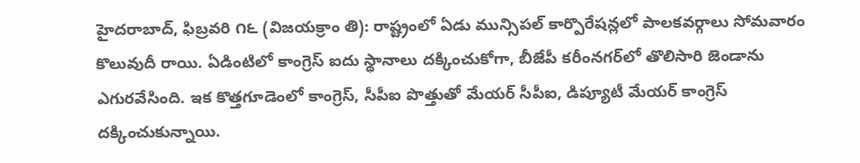హైదరాబాద్, ఫిబ్రవరి ౧౬ (విజయక్రాం తి): రాష్ట్రంలో ఏడు మున్సిపల్ కార్పొరేషన్లలో పాలకవర్గాలు సోమవారం కొలువుదీ రాయి. ఏడింటిలో కాంగ్రెస్ ఐదు స్థానాలు దక్కించుకోగా, బీజేపీ కరీంనగర్‌లో తొలిసారి జెండాను ఎగురవేసింది. ఇక కొత్తగూడెంలో కాంగ్రెస్, సీపీఐ పొత్తుతో మేయర్ సీపీఐ, డిప్యూటీ మేయర్ కాంగ్రెస్ దక్కించుకున్నాయి.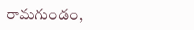రామగుండం,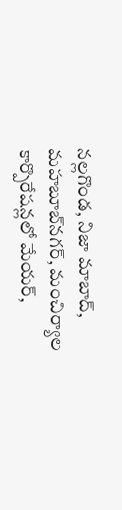నల్లగొండ, నిజా మాబాద్, మహబూబ్‌నగర్, మంచిర్యాల కార్పొరేషన్లలో మేయర్,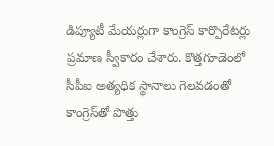డిప్యూటీ మేయర్లుగా కాంగ్రెస్ కార్పొరేటర్లు ప్రమాణ స్వీకారం చేశారు. కొత్తగూడెంలో సీపీఐ అత్యధిక స్థానాలు గెలవడంతో కాంగ్రెస్‌తో పొత్తు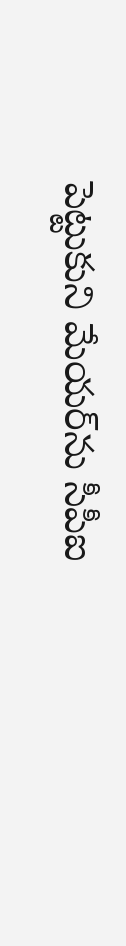పెట్టుకుని మేయర్‌ను సీపీఐ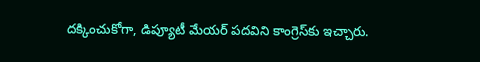దక్కించుకోగా, డిప్యూటీ మేయర్ పదవిని కాంగ్రెస్‌కు ఇచ్చారు.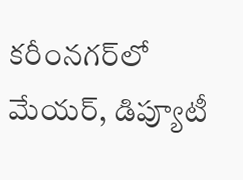కరీంనగర్‌లో మేయర్, డిప్యూటీ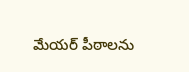మేయర్ పీఠాలను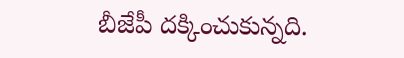బీజేపీ దక్కించుకున్నది.